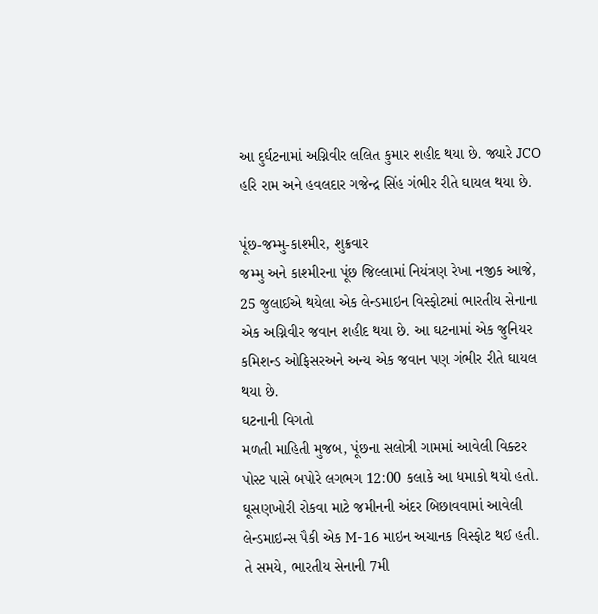આ દુર્ઘટનામાં અગ્નિવીર લલિત કુમાર શહીદ થયા છે. જ્યારે JCO હરિ રામ અને હવલદાર ગજેન્દ્ર સિંહ ગંભીર રીતે ઘાયલ થયા છે.

પૂંછ-જમ્મુ-કાશ્મીર, શુક્રવાર
જમ્મુ અને કાશ્મીરના પૂંછ જિલ્લામાં નિયંત્રણ રેખા નજીક આજે, 25 જુલાઈએ થયેલા એક લેન્ડમાઇન વિસ્ફોટમાં ભારતીય સેનાના એક અગ્નિવીર જવાન શહીદ થયા છે. આ ઘટનામાં એક જુનિયર કમિશન્ડ ઓફિસરઅને અન્ય એક જવાન પણ ગંભીર રીતે ઘાયલ થયા છે.
ઘટનાની વિગતો
મળતી માહિતી મુજબ, પૂંછના સલોત્રી ગામમાં આવેલી વિક્ટર પોસ્ટ પાસે બપોરે લગભગ 12:00 કલાકે આ ધમાકો થયો હતો. ઘૂસણખોરી રોકવા માટે જમીનની અંદર બિછાવવામાં આવેલી લેન્ડમાઇન્સ પૈકી એક M-16 માઇન અચાનક વિસ્ફોટ થઈ હતી. તે સમયે, ભારતીય સેનાની 7મી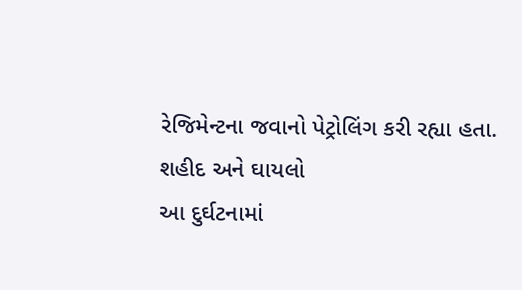રેજિમેન્ટના જવાનો પેટ્રોલિંગ કરી રહ્યા હતા.
શહીદ અને ઘાયલો
આ દુર્ઘટનામાં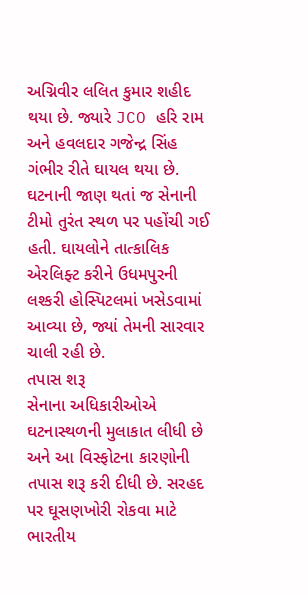અગ્નિવીર લલિત કુમાર શહીદ થયા છે. જ્યારે JCO હરિ રામ અને હવલદાર ગજેન્દ્ર સિંહ ગંભીર રીતે ઘાયલ થયા છે. ઘટનાની જાણ થતાં જ સેનાની ટીમો તુરંત સ્થળ પર પહોંચી ગઈ હતી. ઘાયલોને તાત્કાલિક એરલિફ્ટ કરીને ઉધમપુરની લશ્કરી હોસ્પિટલમાં ખસેડવામાં આવ્યા છે, જ્યાં તેમની સારવાર ચાલી રહી છે.
તપાસ શરૂ
સેનાના અધિકારીઓએ ઘટનાસ્થળની મુલાકાત લીધી છે અને આ વિસ્ફોટના કારણોની તપાસ શરૂ કરી દીધી છે. સરહદ પર ઘૂસણખોરી રોકવા માટે ભારતીય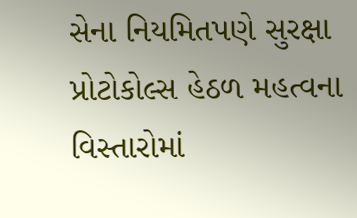સેના નિયમિતપણે સુરક્ષા પ્રોટોકોલ્સ હેઠળ મહત્વના વિસ્તારોમાં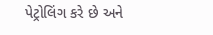પેટ્રોલિંગ કરે છે અને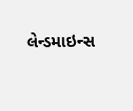લેન્ડમાઇન્સ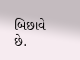બિછાવે છે.